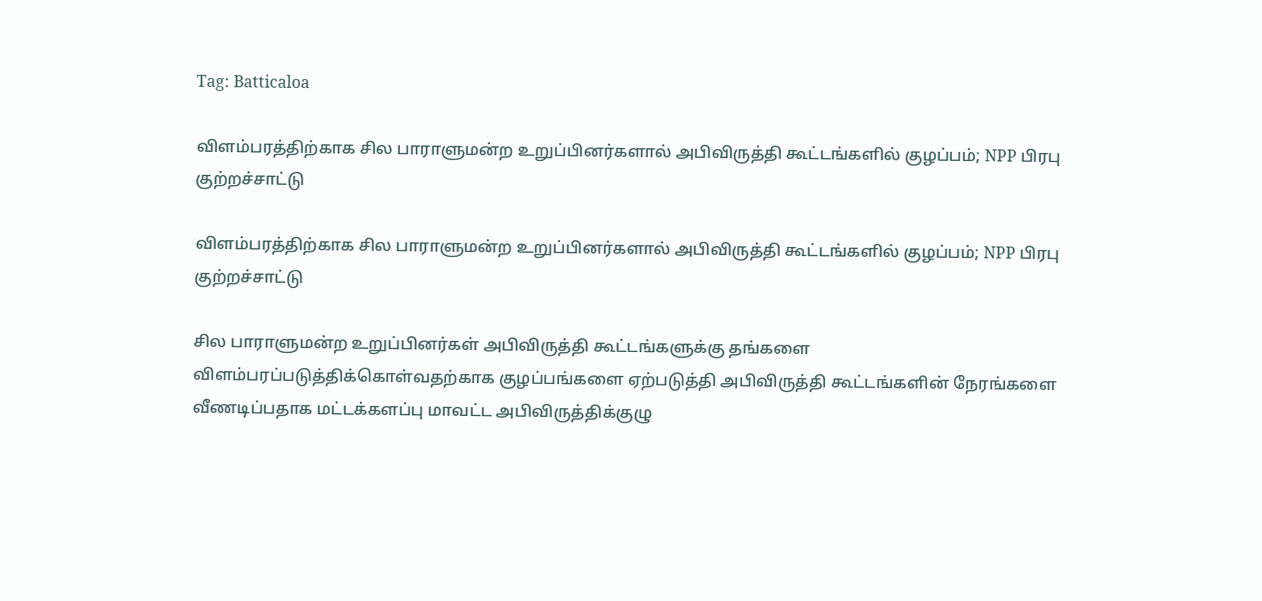Tag: Batticaloa

விளம்பரத்திற்காக சில பாராளுமன்ற உறுப்பினர்களால் அபிவிருத்தி கூட்டங்களில் குழப்பம்; NPP பிரபு குற்றச்சாட்டு

விளம்பரத்திற்காக சில பாராளுமன்ற உறுப்பினர்களால் அபிவிருத்தி கூட்டங்களில் குழப்பம்; NPP பிரபு குற்றச்சாட்டு

சில பாராளுமன்ற உறுப்பினர்கள் அபிவிருத்தி கூட்டங்களுக்கு தங்களை விளம்பரப்படுத்திக்கொள்வதற்காக குழப்பங்களை ஏற்படுத்தி அபிவிருத்தி கூட்டங்களின் நேரங்களை வீணடிப்பதாக மட்டக்களப்பு மாவட்ட அபிவிருத்திக்குழு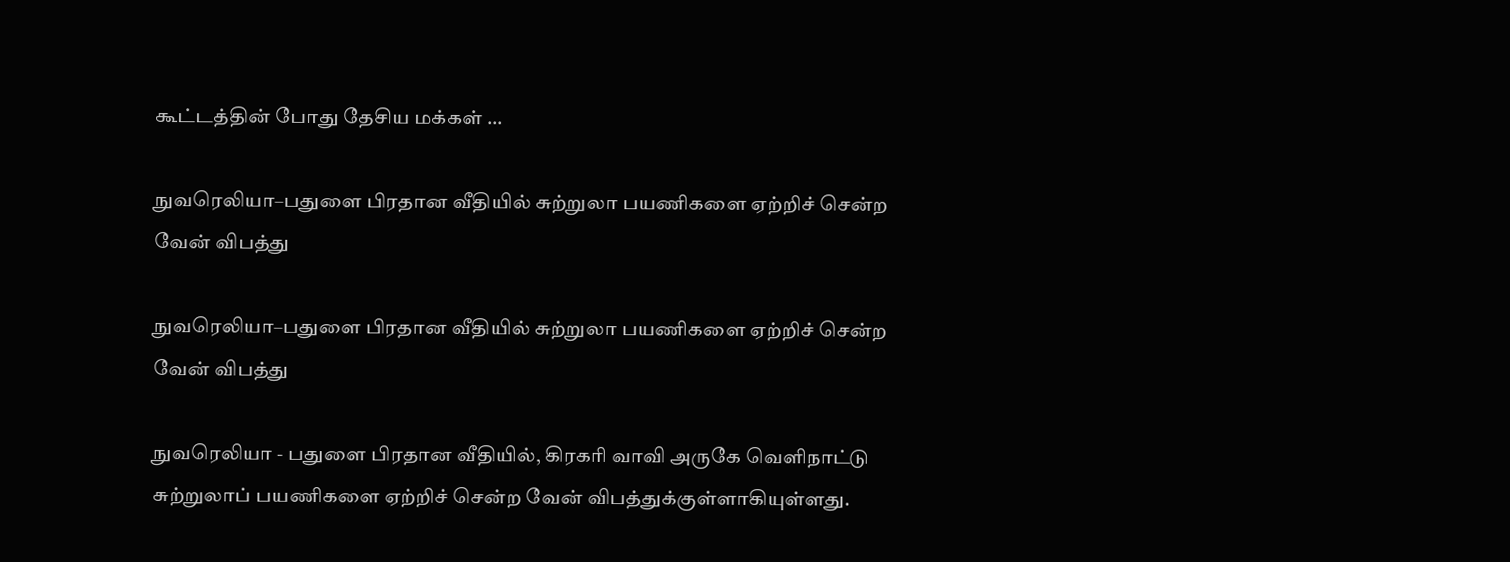கூட்டத்தின் போது தேசிய மக்கள் ...

நுவரெலியா–பதுளை பிரதான வீதியில் சுற்றுலா பயணிகளை ஏற்றிச் சென்ற வேன் விபத்து

நுவரெலியா–பதுளை பிரதான வீதியில் சுற்றுலா பயணிகளை ஏற்றிச் சென்ற வேன் விபத்து

நுவரெலியா - பதுளை பிரதான வீதியில், கிரகரி வாவி அருகே வெளிநாட்டு சுற்றுலாப் பயணிகளை ஏற்றிச் சென்ற வேன் விபத்துக்குள்ளாகியுள்ளது.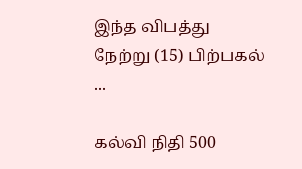இந்த விபத்து நேற்று (15) பிற்பகல் ...

கல்வி நிதி 500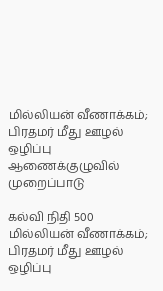மில்லியன் வீணாக்கம்; பிரதமர் மீது ஊழல் ஒழிப்பு ஆணைக்குழுவில் முறைப்பாடு

கல்வி நிதி 500 மில்லியன் வீணாக்கம்; பிரதமர் மீது ஊழல் ஒழிப்பு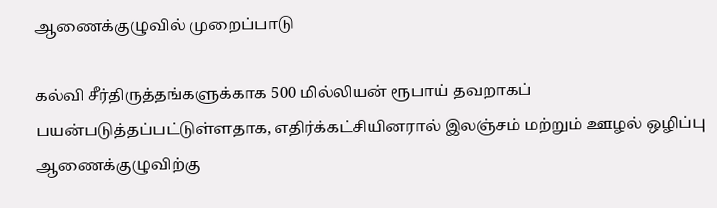ஆணைக்குழுவில் முறைப்பாடு

கல்வி சீர்திருத்தங்களுக்காக 500 மில்லியன் ரூபாய் தவறாகப் பயன்படுத்தப்பட்டுள்ளதாக, எதிர்க்கட்சியினரால் இலஞ்சம் மற்றும் ஊழல் ஒழிப்பு ஆணைக்குழுவிற்கு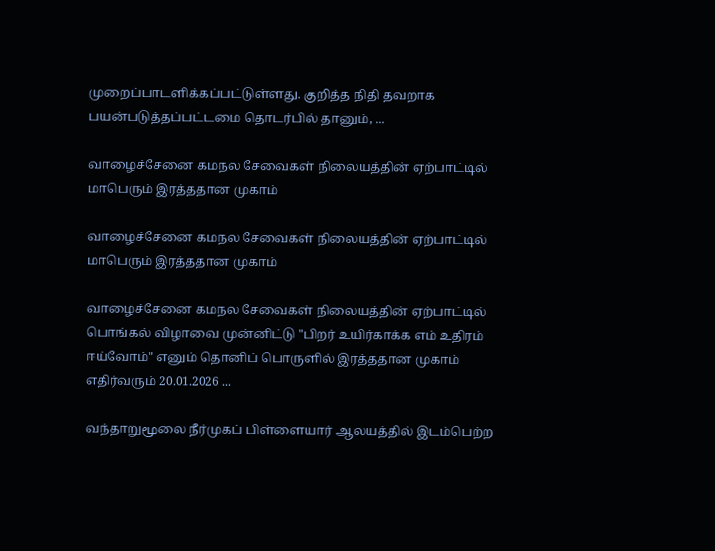முறைப்பாடளிக்கப்பட்டுள்ளது. குறித்த நிதி தவறாக பயன்படுத்தப்பட்டமை தொடர்பில் தானும், ...

வாழைச்சேனை கமநல சேவைகள் நிலையத்தின் ஏற்பாட்டில் மாபெரும் இரத்ததான முகாம்

வாழைச்சேனை கமநல சேவைகள் நிலையத்தின் ஏற்பாட்டில் மாபெரும் இரத்ததான முகாம்

வாழைச்சேனை கமநல சேவைகள் நிலையத்தின் ஏற்பாட்டில் பொங்கல் விழாவை முன்னிட்டு "பிறர் உயிர்காக்க எம் உதிரம் ஈய்வோம்" எனும் தொனிப் பொருளில் இரத்ததான முகாம் எதிர்வரும் 20.01.2026 ...

வந்தாறுமூலை நீர்முகப் பிள்ளையார் ஆலயத்தில் இடம்பெற்ற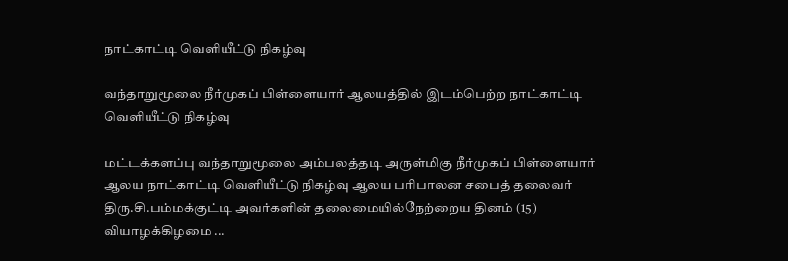நாட்காட்டி வெளியீட்டு நிகழ்வு

வந்தாறுமூலை நீர்முகப் பிள்ளையார் ஆலயத்தில் இடம்பெற்ற நாட்காட்டி வெளியீட்டு நிகழ்வு

மட்டக்களப்பு வந்தாறுமூலை அம்பலத்தடி அருள்மிகு நீர்முகப் பிள்ளையார் ஆலய நாட்காட்டி வெளியீட்டு நிகழ்வு ஆலய பரிபாலன சபைத் தலைவர் திரு.சி.பம்மக்குட்டி அவர்களின் தலைமையில்நேற்றைய தினம் (15) வியாழக்கிழமை ...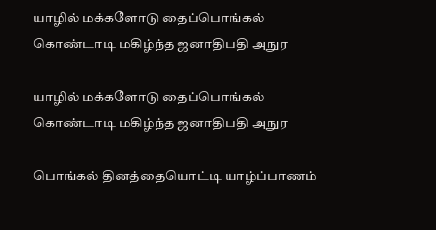யாழில் மக்களோடு தைப்பொங்கல் கொண்டாடி மகிழ்ந்த ஜனாதிபதி அநுர

யாழில் மக்களோடு தைப்பொங்கல் கொண்டாடி மகிழ்ந்த ஜனாதிபதி அநுர

பொங்கல் தினத்தையொட்டி யாழ்ப்பாணம்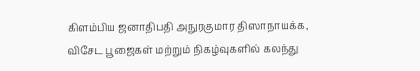கிளம்பிய ஜனாதிபதி அநுரகுமார திஸாநாயக்க, விசேட பூஜைகள் மற்றும் நிகழ்வுகளில் கலந்து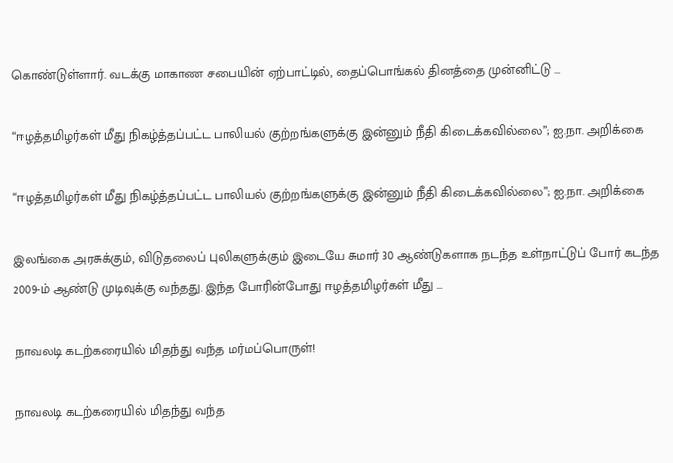கொண்டுள்ளார். வடக்கு மாகாண சபையின் ஏற்பாட்டில், தைப்பொங்கல் தினத்தை முன்னிட்டு ...

“ஈழத்தமிழர்கள் மீது நிகழ்த்தப்பட்ட பாலியல் குற்றங்களுக்கு இன்னும் நீதி கிடைக்கவில்லை”; ஐ.நா. அறிக்கை

“ஈழத்தமிழர்கள் மீது நிகழ்த்தப்பட்ட பாலியல் குற்றங்களுக்கு இன்னும் நீதி கிடைக்கவில்லை”; ஐ.நா. அறிக்கை

இலங்கை அரசுக்கும், விடுதலைப் புலிகளுக்கும் இடையே சுமார் 30 ஆண்டுகளாக நடந்த உள்நாட்டுப் போர் கடந்த 2009-ம் ஆண்டு முடிவுக்கு வந்தது. இந்த போரின்போது ஈழத்தமிழர்கள் மீது ...

நாவலடி கடற்கரையில் மிதந்து வந்த மர்மப்பொருள்!

நாவலடி கடற்கரையில் மிதந்து வந்த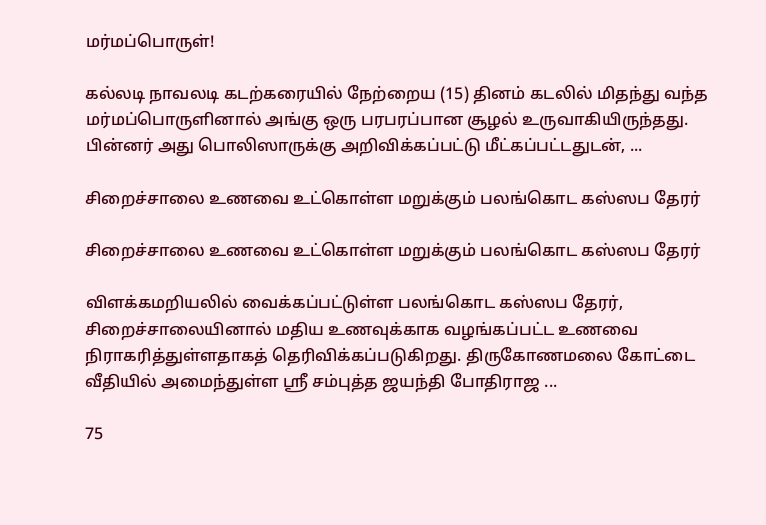மர்மப்பொருள்!

கல்லடி நாவலடி கடற்கரையில் நேற்றைய (15) தினம் கடலில் மிதந்து வந்த மர்மப்பொருளினால் அங்கு ஒரு பரபரப்பான சூழல் உருவாகியிருந்தது. பின்னர் அது பொலிஸாருக்கு அறிவிக்கப்பட்டு மீட்கப்பட்டதுடன், ...

சிறைச்சாலை உணவை உட்கொள்ள மறுக்கும் பலங்கொட கஸ்ஸப தேரர்

சிறைச்சாலை உணவை உட்கொள்ள மறுக்கும் பலங்கொட கஸ்ஸப தேரர்

விளக்கமறியலில் வைக்கப்பட்டுள்ள பலங்கொட கஸ்ஸப தேரர், சிறைச்சாலையினால் மதிய உணவுக்காக வழங்கப்பட்ட உணவை நிராகரித்துள்ளதாகத் தெரிவிக்கப்படுகிறது. திருகோணமலை கோட்டை வீதியில் அமைந்துள்ள ஸ்ரீ சம்புத்த ஜயந்தி போதிராஜ ...

75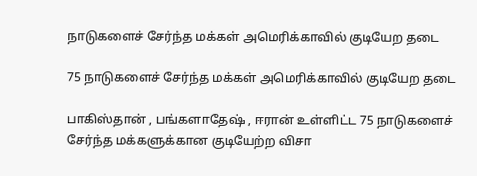நாடுகளைச் சேர்ந்த மக்கள் அமெரிக்காவில் குடியேற தடை

75 நாடுகளைச் சேர்ந்த மக்கள் அமெரிக்காவில் குடியேற தடை

பாகிஸ்தான் , பங்களாதேஷ் , ஈரான் உள்ளிட்ட 75 நாடுகளைச் சேர்ந்த மக்களுக்கான குடியேற்ற விசா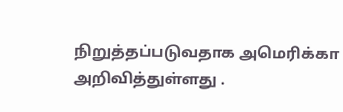நிறுத்தப்படுவதாக அமெரிக்கா அறிவித்துள்ளது .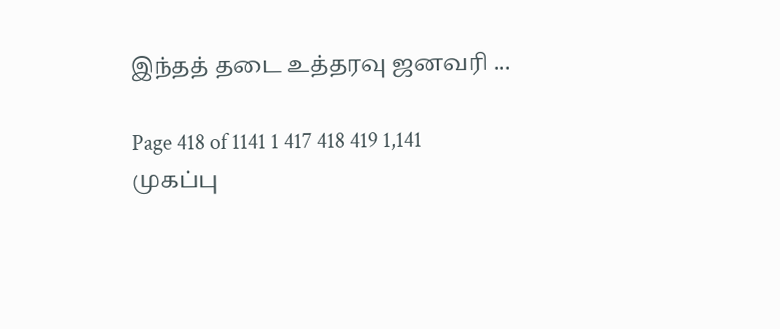இந்தத் தடை உத்தரவு ஜனவரி ...

Page 418 of 1141 1 417 418 419 1,141
முகப்பு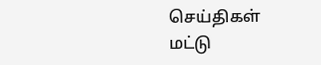செய்திகள்
மட்டு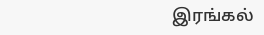இரங்கல்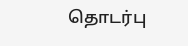தொடர்பு